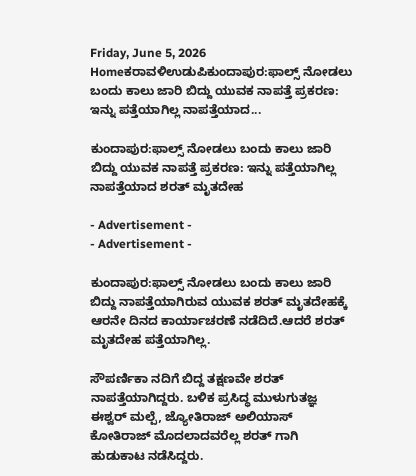Friday, June 5, 2026
Homeಕರಾವಳಿಉಡುಪಿಕುಂದಾಪುರ:ಫಾಲ್ಸ್ ನೋಡಲು ಬಂದು ಕಾಲು ಜಾರಿ ಬಿದ್ದು ಯುವಕ ನಾಪತ್ತೆ ಪ್ರಕರಣ: ಇನ್ನು ಪತ್ತೆಯಾಗಿಲ್ಲ ನಾಪತ್ತೆಯಾದ...

ಕುಂದಾಪುರ:ಫಾಲ್ಸ್ ನೋಡಲು ಬಂದು ಕಾಲು ಜಾರಿ ಬಿದ್ದು ಯುವಕ ನಾಪತ್ತೆ ಪ್ರಕರಣ: ಇನ್ನು ಪತ್ತೆಯಾಗಿಲ್ಲ ನಾಪತ್ತೆಯಾದ ಶರತ್ ಮೃತದೇಹ

- Advertisement -
- Advertisement -

ಕುಂದಾಪುರ:ಫಾಲ್ಸ್ ನೋಡಲು ಬಂದು ಕಾಲು ಜಾರಿ ಬಿದ್ದು ನಾಪತ್ತೆಯಾಗಿರುವ ಯುವಕ ಶರತ್ ಮೃತದೇಹಕ್ಕೆ ಆರನೇ ದಿನದ ಕಾರ್ಯಾಚರಣೆ ನಡೆದಿದೆ.ಆದರೆ ಶರತ್ ಮೃತದೇಹ ಪತ್ತೆಯಾಗಿಲ್ಲ.

ಸೌಪರ್ಣಿಕಾ ನದಿಗೆ ಬಿದ್ದ ತಕ್ಷಣವೇ ಶರತ್ ನಾಪತ್ತೆಯಾಗಿದ್ದರು. ಬಳಿಕ ಪ್ರಸಿದ್ಧ ಮುಳುಗುತಜ್ಞ ಈಶ್ವರ್ ಮಲ್ಪೆ, ಜ್ಯೋತಿರಾಜ್ ಅಲಿಯಾಸ್ ಕೋತಿರಾಜ್ ಮೊದಲಾದವರೆಲ್ಲ ಶರತ್ ಗಾಗಿ ಹುಡುಕಾಟ ನಡೆಸಿದ್ದರು.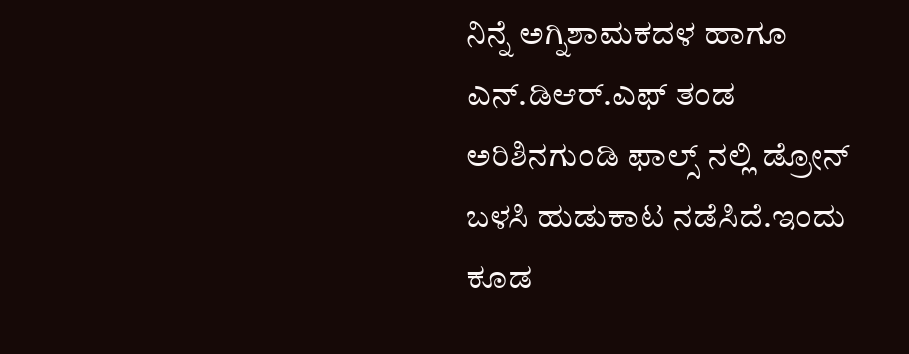ನಿನ್ನೆ ಅಗ್ನಿಶಾಮಕದಳ ಹಾಗೂ ಎನ್.ಡಿಆರ್.ಎಫ್ ತಂಡ ಅರಿಶಿನಗುಂಡಿ ಫಾಲ್ಸ್ ನಲ್ಲಿ ಡ್ರೋನ್ ಬಳಸಿ ಹುಡುಕಾಟ ನಡೆಸಿದೆ.ಇಂದು ಕೂಡ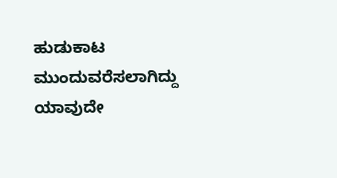ಹುಡುಕಾಟ ಮುಂದುವರೆಸಲಾಗಿದ್ದು ಯಾವುದೇ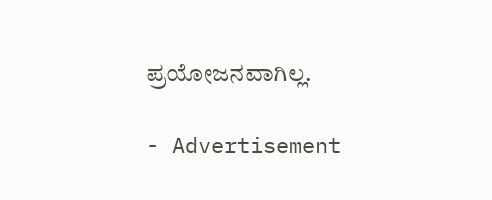ಪ್ರಯೋಜನವಾಗಿಲ್ಲ.

- Advertisement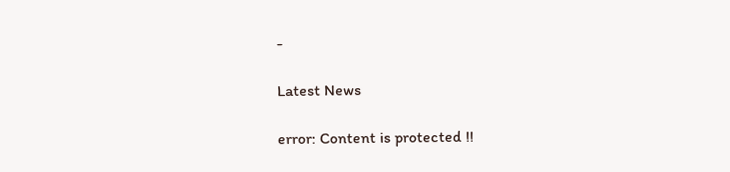-

Latest News

error: Content is protected !!